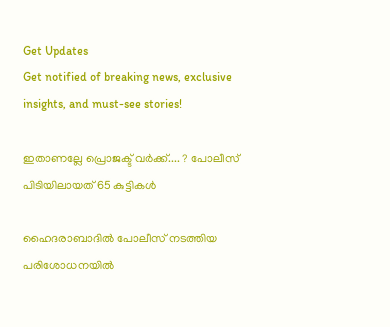Get Updates
Get notified of breaking news, exclusive insights, and must-see stories!

ഇതാണല്ലേ പ്രൊജക്ട് വര്‍ക്ക്‌.... ? പോലീസ് പിടിയിലായത് 65 കുട്ടികള്‍

ഹൈദരാബാദില്‍ പോലീസ് നടത്തിയ പരിശോധനയില്‍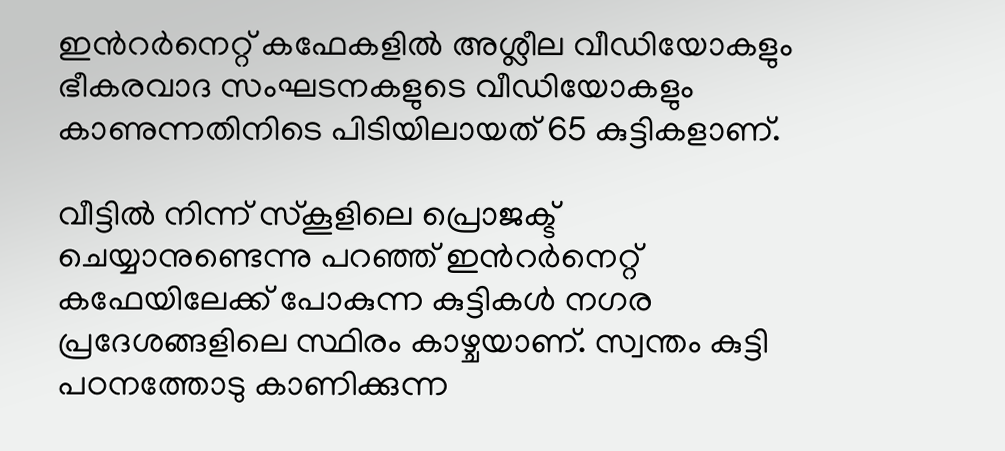ഇന്‍റര്‍നെറ്റ് കഫേകളില്‍ അശ്ലീല വീഡിയോകളും ഭീകരവാദ സംഘടനകളുടെ വീഡിയോകളും കാണുന്നതിനിടെ പിടിയിലായത് 65 കുട്ടികളാണ്.

വീട്ടില്‍ നിന്ന് സ്കൂളിലെ പ്രൊജക്ട് ചെയ്യാനുണ്ടെന്നു പറഞ്ഞ് ഇന്‍റര്‍നെറ്റ് കഫേയിലേക്ക് പോകുന്ന കുട്ടികള്‍ നഗര പ്രദേശങ്ങളിലെ സ്ഥിരം കാഴ്ചയാണ്. സ്വന്തം കുട്ടി പഠനത്തോടു കാണിക്കുന്ന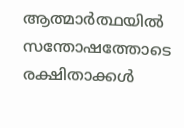ആത്മാര്‍ത്ഥയില്‍ സന്തോഷത്തോടെ രക്ഷിതാക്കള്‍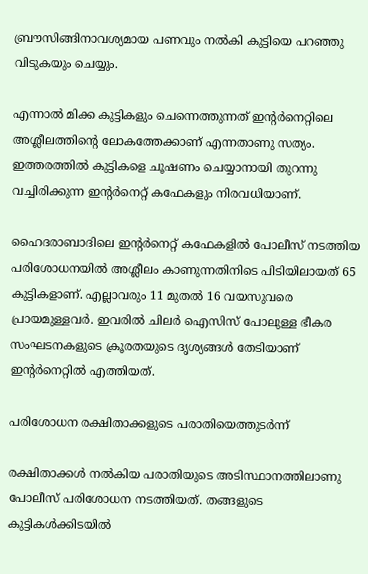ബ്രൗസിങ്ങിനാവശ്യമായ പണവും നല്‍കി കുട്ടിയെ പറ‍‍ഞ്ഞു വിടുകയും ചെയ്യും.

എന്നാല്‍ മിക്ക കുട്ടികളും ചെന്നെത്തുന്നത് ഇന്‍റര്‍നെറ്റിലെ അശ്ലീലത്തിന്‍റെ ലോകത്തേക്കാണ് എന്നതാണു സത്യം. ഇത്തരത്തില്‍ കുട്ടികളെ ചൂഷണം ചെയ്യാനായി തുറന്നു വച്ചിരിക്കുന്ന ഇന്‍റര്‍നെറ്റ് കഫേകളും നിരവധിയാണ്.

ഹൈദരാബാദിലെ ഇന്‍റര്‍നെറ്റ് കഫേകളില്‍ പോലീസ് നടത്തിയ പരിശോധനയില്‍ അശ്ലീലം കാണുന്നതിനിടെ പിടിയിലായത് 65 കുട്ടികളാണ്. എല്ലാവരും 11 മുതല്‍ 16 വയസുവരെ പ്രായമുള്ളവര്‍. ഇവരില്‍ ചിലര്‍ ഐസിസ് പോലുള്ള ഭീകര സംഘടനകളുടെ ക്രൂരതയുടെ ദൃശ്യങ്ങള്‍ തേടിയാണ് ഇന്‍റര്‍നെറ്റില്‍ എത്തിയത്.

പരിശോധന രക്ഷിതാക്കളുടെ പരാതിയെത്തുടര്‍ന്ന്

രക്ഷിതാക്കള്‍ നല്‍കിയ പരാതിയുടെ അടിസ്ഥാനത്തിലാണു പോലീസ് പരിശോധന നടത്തിയത്. തങ്ങളുടെ കുട്ടികള്‍ക്കിടയില്‍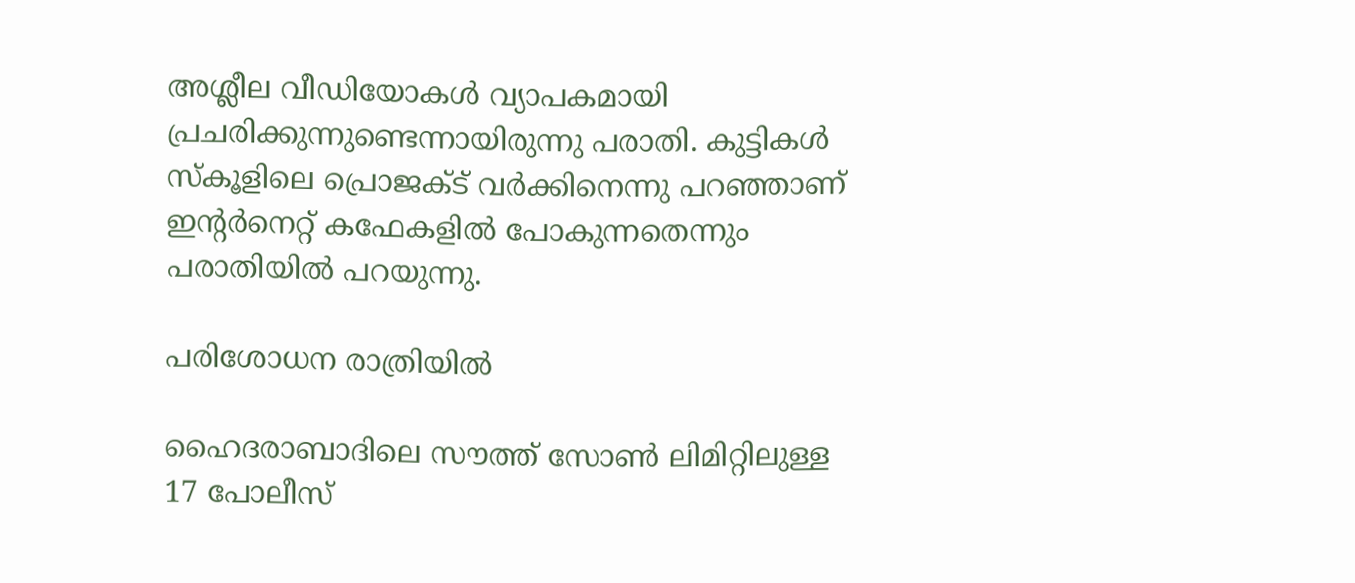അശ്ലീല വീഡിയോകള്‍ വ്യാപകമായി പ്രചരിക്കുന്നുണ്ടെന്നായിരുന്നു പരാതി. കുട്ടികള്‍ സ്കൂളിലെ പ്രൊജക്ട് വര്‍ക്കിനെന്നു പറഞ്ഞാണ് ഇന്‍റര്‍നെറ്റ് കഫേകളില്‍ പോകുന്നതെന്നും പരാതിയില്‍ പറയുന്നു.

പരിശോധന രാത്രിയില്‍

ഹൈദരാബാദിലെ സൗത്ത് സോണ്‍ ലിമിറ്റിലുള്ള 17 പോലീസ്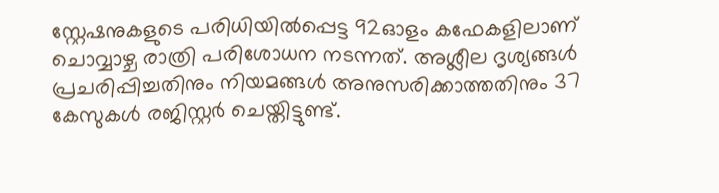സ്റ്റേഷനുകളുടെ പരിധിയില്‍പ്പെട്ട 92ഓളം കഫേകളിലാണ് ചൊവ്വാഴ്ച രാത്രി പരിശോധന നടന്നത്. അശ്ലീല ദൃശ്യങ്ങള്‍ പ്രചരിപ്പിച്ചതിനും നിയമങ്ങള്‍ അനുസരിക്കാത്തതിനും 37 കേസുകള്‍ രജിസ്റ്റര്‍ ചെയ്തിട്ടുണ്ട്.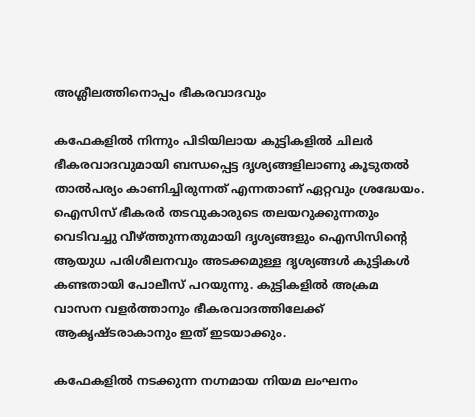അശ്ലീലത്തിനൊപ്പം ഭീകരവാദവും

കഫേകളില്‍ നിന്നും പിടിയിലായ കുട്ടികളില്‍ ചിലര്‍ ഭീകരവാദവുമായി ബന്ധപ്പെട്ട ദൃശ്യങ്ങളിലാണു കൂടുതല്‍ താല്‍പര്യം കാണിച്ചിരുന്നത് എന്നതാണ് ഏറ്റവും ശ്രദ്ധേയം. ഐസിസ് ഭീകരര്‍ തടവുകാരുടെ തലയറുക്കുന്നതും വെടിവച്ചു വീഴ്ത്തുന്നതുമായി ദൃശ്യങ്ങളും ഐസിസിന്‍റെ ആയുധ പരിശീലനവും അടക്കമുള്ള ദൃശ്യങ്ങള്‍ കുട്ടികള്‍ കണ്ടതായി പോലീസ് പറയുന്നു. കുട്ടികളില്‍ അക്രമ വാസന വളര്‍ത്താനും ഭീകരവാദത്തിലേക്ക് ആകൃഷ്ടരാകാനും ഇത് ഇടയാക്കും.

കഫേകളില്‍ നടക്കുന്ന നഗ്നമായ നിയമ ലംഘനം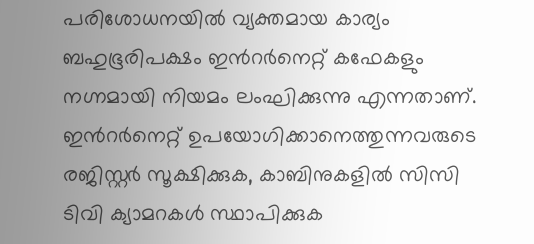പരിശോധനയില്‍ വ്യക്തമായ കാര്യം ബഹുഭൂരിപക്ഷം ഇന്‍റര്‍നെറ്റ് കഫേകളും നഗ്നമായി നിയമം ലംഘിക്കുന്നു എന്നതാണ്. ഇന്‍റര്‍നെറ്റ് ഉപയോഗിക്കാനെത്തുന്നവരുടെ രജിസ്റ്റര്‍ സൂക്ഷിക്കുക, കാബിനുകളില്‍ സിസി ടിവി ക്യാമറകള്‍ സ്ഥാപിക്കുക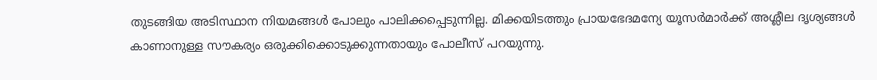തുടങ്ങിയ അടിസ്ഥാന നിയമങ്ങള്‍ പോലും പാലിക്കപ്പെടുന്നില്ല. മിക്കയിടത്തും പ്രായഭേദമന്യേ യൂസര്‍മാര്‍ക്ക് അശ്ലീല ദൃശ്യങ്ങള്‍ കാണാനുള്ള സൗകര്യം ഒരുക്കിക്കൊടുക്കുന്നതായും പോലീസ് പറയുന്നു.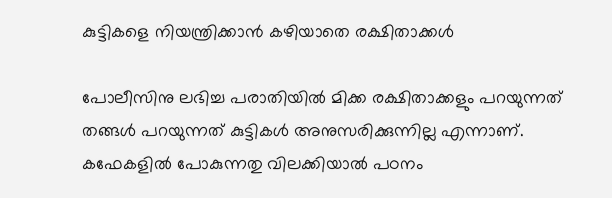കുട്ടികളെ നിയന്ത്രിക്കാന്‍ കഴിയാതെ രക്ഷിതാക്കള്‍

പോലീസിനു ലഭിച്ച പരാതിയില്‍ മിക്ക രക്ഷിതാക്കളും പറയുന്നത് തങ്ങള്‍ പറയുന്നത് കുട്ടികള്‍ അനുസരിക്കുന്നില്ല എന്നാണ്. കഫേകളില്‍ പോകുന്നതു വിലക്കിയാല്‍ പഠനം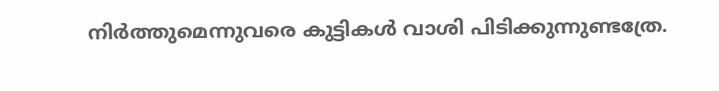നിര്‍ത്തുമെന്നുവരെ കുട്ടികള്‍ വാശി പിടിക്കുന്നുണ്ടത്രേ.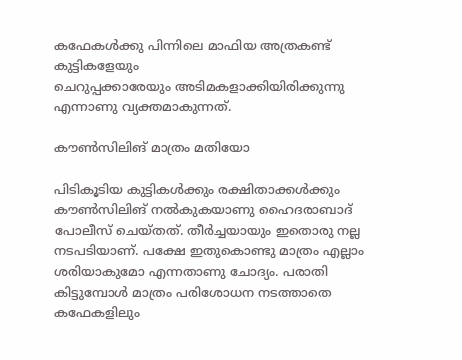കഫേകള്‍ക്കു പിന്നിലെ മാഫിയ അത്രകണ്ട് കുട്ടികളേയും
ചെറുപ്പക്കാരേയും അടിമകളാക്കിയിരിക്കുന്നു എന്നാണു വ്യക്തമാകുന്നത്.

കൗണ്‍സിലിങ് മാത്രം മതിയോ

പിടികൂടിയ കുട്ടികള്‍ക്കും രക്ഷിതാക്കള്‍ക്കും കൗണ്‍സിലിങ് നല്‍കുകയാണു ഹൈദരാബാദ് പോലീസ് ചെയ്തത്. തീര്‍ച്ചയായും ഇതൊരു നല്ല നടപടിയാണ്. പക്ഷേ ഇതുകൊണ്ടു മാത്രം എല്ലാം ശരിയാകുമോ എന്നതാണു ചോദ്യം. പരാതി കിട്ടുമ്പോള്‍ മാത്രം പരിശോധന നടത്താതെ കഫേകളിലും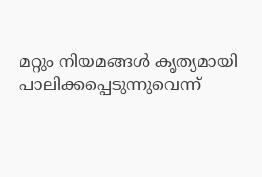മറ്റും നിയമങ്ങള്‍ കൃത്യമായി പാലിക്കപ്പെടുന്നുവെന്ന്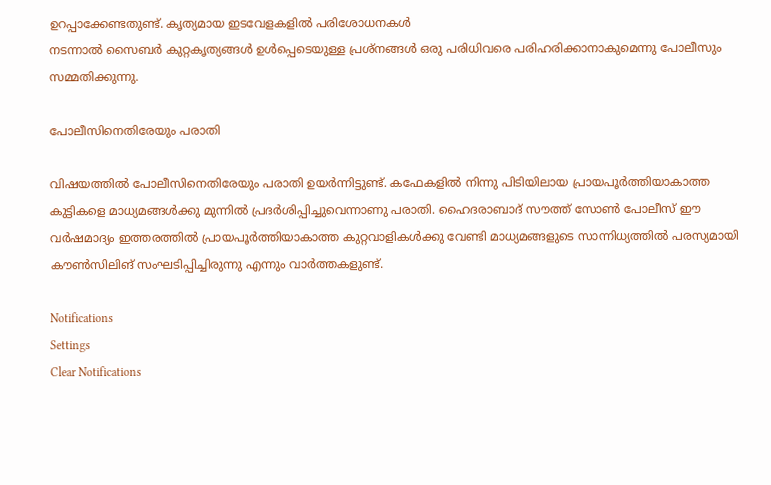ഉറപ്പാക്കേണ്ടതുണ്ട്. കൃത്യമായ ഇടവേളകളില്‍ പരിശോധനകള്‍
നടന്നാല്‍ സൈബര്‍ കുറ്റകൃത്യങ്ങള്‍ ഉള്‍പ്പെടെയുള്ള പ്രശ്നങ്ങള്‍ ഒരു പരിധിവരെ പരിഹരിക്കാനാകുമെന്നു പോലീസും സമ്മതിക്കുന്നു.

പോലീസിനെതിരേയും പരാതി

വിഷയത്തില്‍ പോലീസിനെതിരേയും പരാതി ഉയര്‍ന്നിട്ടുണ്ട്. കഫേകളില്‍ നിന്നു പിടിയിലായ പ്രായപൂര്‍ത്തിയാകാത്ത കുട്ടികളെ മാധ്യമങ്ങള്‍ക്കു മുന്നില്‍ പ്രദര്‍ശിപ്പിച്ചുവെന്നാണു പരാതി. ഹൈദരാബാദ് സൗത്ത് സോണ്‍ പോലീസ് ഈ വര്‍ഷമാദ്യം ഇത്തരത്തില്‍ പ്രായപൂര്‍ത്തിയാകാത്ത കുറ്റവാളികള്‍ക്കു വേണ്ടി മാധ്യമങ്ങളുടെ സാന്നിധ്യത്തില്‍ പരസ്യമായി കൗണ്‍സിലിങ് സംഘടിപ്പിച്ചിരുന്നു എന്നും വാര്‍ത്തകളുണ്ട്.

Notifications
Settings
Clear Notifications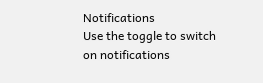Notifications
Use the toggle to switch on notifications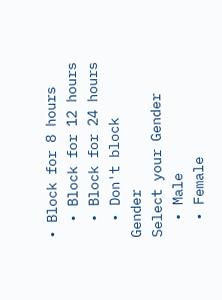• Block for 8 hours
  • Block for 12 hours
  • Block for 24 hours
  • Don't block
Gender
Select your Gender
  • Male
  • Female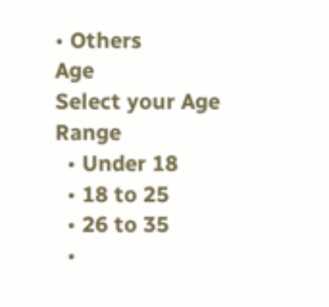• Others
Age
Select your Age Range
  • Under 18
  • 18 to 25
  • 26 to 35
  •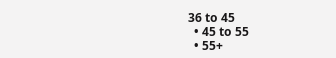36 to 45
  • 45 to 55
  • 55+